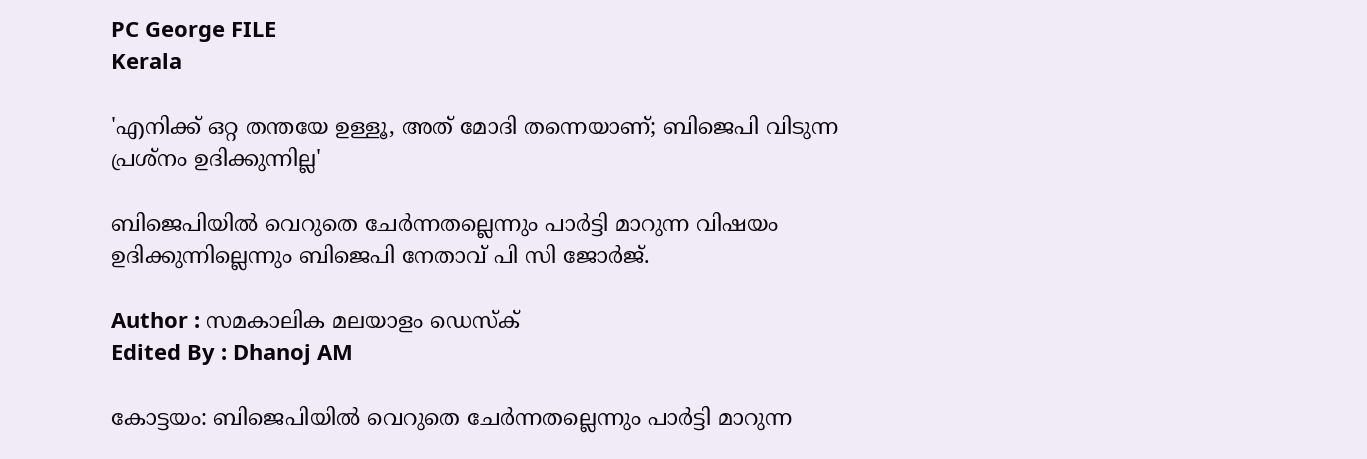PC George FILE
Kerala

'എനിക്ക് ഒറ്റ തന്തയേ ഉള്ളൂ, അത് മോദി തന്നെയാണ്; ബിജെപി വിടുന്ന പ്രശ്‌നം ഉദിക്കുന്നില്ല'

ബിജെപിയില്‍ വെറുതെ ചേര്‍ന്നതല്ലെന്നും പാര്‍ട്ടി മാറുന്ന വിഷയം ഉദിക്കുന്നില്ലെന്നും ബിജെപി നേതാവ് പി സി ജോര്‍ജ്.

Author : സമകാലിക മലയാളം ഡെസ്ക്
Edited By : Dhanoj AM

കോട്ടയം: ബിജെപിയില്‍ വെറുതെ ചേര്‍ന്നതല്ലെന്നും പാര്‍ട്ടി മാറുന്ന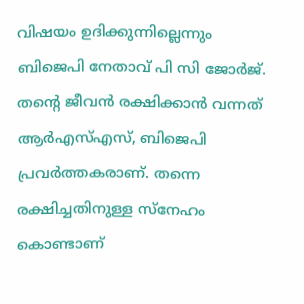വിഷയം ഉദിക്കുന്നില്ലെന്നും ബിജെപി നേതാവ് പി സി ജോര്‍ജ്. തന്റെ ജീവന്‍ രക്ഷിക്കാന്‍ വന്നത് ആര്‍എസ്എസ്, ബിജെപി പ്രവര്‍ത്തകരാണ്. തന്നെ രക്ഷിച്ചതിനുള്ള സ്‌നേഹം കൊണ്ടാണ്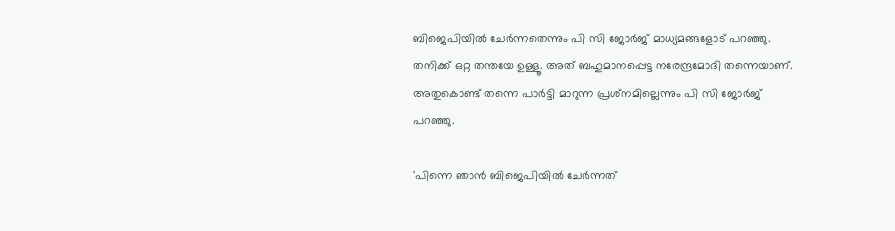ബിജെപിയില്‍ ചേര്‍ന്നതെന്നും പി സി ജോര്‍ജ് മാധ്യമങ്ങളോട് പറഞ്ഞു. തനിക്ക് ഒറ്റ തന്തയേ ഉള്ളൂ. അത് ബഹുമാനപ്പെട്ട നരേന്ദ്രമോദി തന്നെയാണ്. അതുകൊണ്ട് തന്നെ പാര്‍ട്ടി മാറുന്ന പ്രശ്‌നമില്ലെന്നും പി സി ജോര്‍ജ് പറഞ്ഞു.

'പിന്നെ ഞാന്‍ ബിജെപിയില്‍ ചേര്‍ന്നത്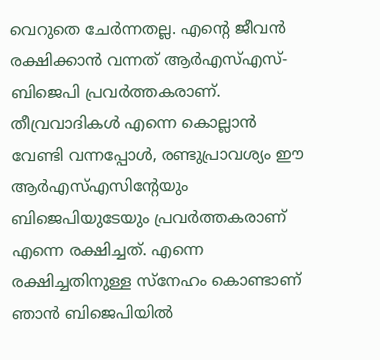വെറുതെ ചേര്‍ന്നതല്ല. എന്റെ ജീവന്‍ രക്ഷിക്കാന്‍ വന്നത് ആര്‍എസ്എസ്- ബിജെപി പ്രവര്‍ത്തകരാണ്. തീവ്രവാദികള്‍ എന്നെ കൊല്ലാന്‍ വേണ്ടി വന്നപ്പോള്‍, രണ്ടുപ്രാവശ്യം ഈ ആര്‍എസ്എസിന്റേയും ബിജെപിയുടേയും പ്രവര്‍ത്തകരാണ് എന്നെ രക്ഷിച്ചത്. എന്നെ രക്ഷിച്ചതിനുള്ള സ്‌നേഹം കൊണ്ടാണ് ഞാന്‍ ബിജെപിയില്‍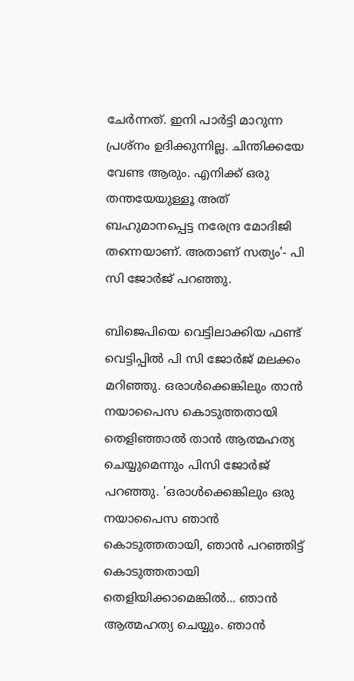ചേര്‍ന്നത്. ഇനി പാര്‍ട്ടി മാറുന്ന പ്രശ്‌നം ഉദിക്കുന്നില്ല. ചിന്തിക്കയേ വേണ്ട ആരും. എനിക്ക് ഒരു തന്തയേയുള്ളൂ അത് ബഹുമാനപ്പെട്ട നരേന്ദ്ര മോദിജി തന്നെയാണ്. അതാണ് സത്യം'- പി സി ജോര്‍ജ് പറഞ്ഞു.

ബിജെപിയെ വെട്ടിലാക്കിയ ഫണ്ട് വെട്ടിപ്പില്‍ പി സി ജോര്‍ജ് മലക്കം മറിഞ്ഞു. ഒരാള്‍ക്കെങ്കിലും താന്‍ നയാപൈസ കൊടുത്തതായി തെളിഞ്ഞാല്‍ താന്‍ ആത്മഹത്യ ചെയ്യുമെന്നും പിസി ജോര്‍ജ് പറഞ്ഞു. 'ഒരാള്‍ക്കെങ്കിലും ഒരു നയാപൈസ ഞാന്‍ കൊടുത്തതായി, ഞാന്‍ പറഞ്ഞിട്ട് കൊടുത്തതായി തെളിയിക്കാമെങ്കില്‍... ഞാന്‍ ആത്മഹത്യ ചെയ്യും. ഞാന്‍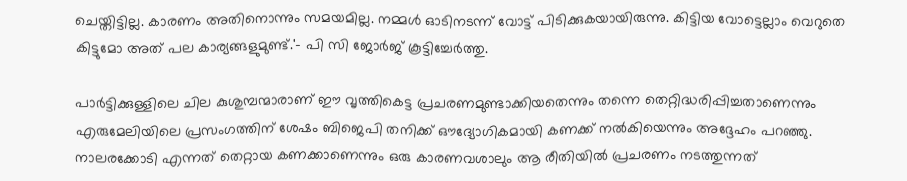ചെയ്തിട്ടില്ല. കാരണം അതിനൊന്നും സമയമില്ല. നമ്മള്‍ ഓടിനടന്ന് വോട്ട് പിടിക്കുകയായിരുന്നു. കിട്ടിയ വോട്ടെല്ലാം വെറുതെ കിട്ടുമോ അത് പല കാര്യങ്ങളുമുണ്ട്.'- പി സി ജോര്‍ജ് കൂട്ടിച്ചേര്‍ത്തു.

പാര്‍ട്ടിക്കുള്ളിലെ ചില കുശുമ്പന്മാരാണ് ഈ വൃത്തികെട്ട പ്രചരണമുണ്ടാക്കിയതെന്നും തന്നെ തെറ്റിദ്ധരിപ്പിച്ചതാണെന്നും എരുമേലിയിലെ പ്രസംഗത്തിന് ശേഷം ബിജെപി തനിക്ക് ഔദ്യോഗികമായി കണക്ക് നല്‍കിയെന്നും അദ്ദേഹം പറഞ്ഞു. നാലരക്കോടി എന്നത് തെറ്റായ കണക്കാണെന്നും ഒരു കാരണവശാലും ആ രീതിയില്‍ പ്രചരണം നടത്തുന്നത്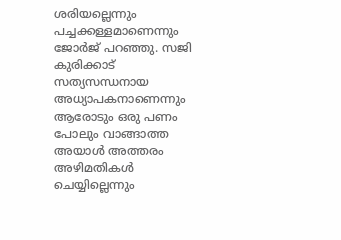ശരിയല്ലെന്നും പച്ചക്കള്ളമാണെന്നും ജോര്‍ജ് പറഞ്ഞു. സജി കുരിക്കാട് സത്യസന്ധനായ അധ്യാപകനാണെന്നും ആരോടും ഒരു പണം പോലും വാങ്ങാത്ത അയാൾ അത്തരം അഴിമതികൾ ചെയ്യില്ലെന്നും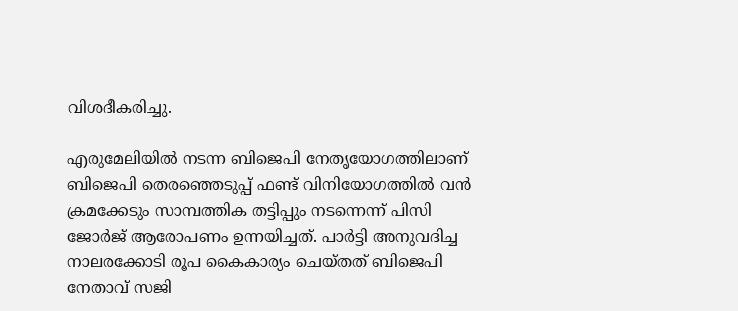വിശദീകരിച്ചു.

എരുമേലിയില്‍ നടന്ന ബിജെപി നേതൃയോഗത്തിലാണ് ബിജെപി തെരഞ്ഞെടുപ്പ് ഫണ്ട് വിനിയോഗത്തില്‍ വന്‍ ക്രമക്കേടും സാമ്പത്തിക തട്ടിപ്പും നടന്നെന്ന് പിസി ജോര്‍ജ് ആരോപണം ഉന്നയിച്ചത്. പാര്‍ട്ടി അനുവദിച്ച നാലരക്കോടി രൂപ കൈകാര്യം ചെയ്തത് ബിജെപി നേതാവ് സജി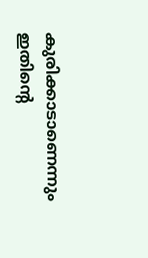കുരിക്കാടാണെന്നും ഇതിന്റെ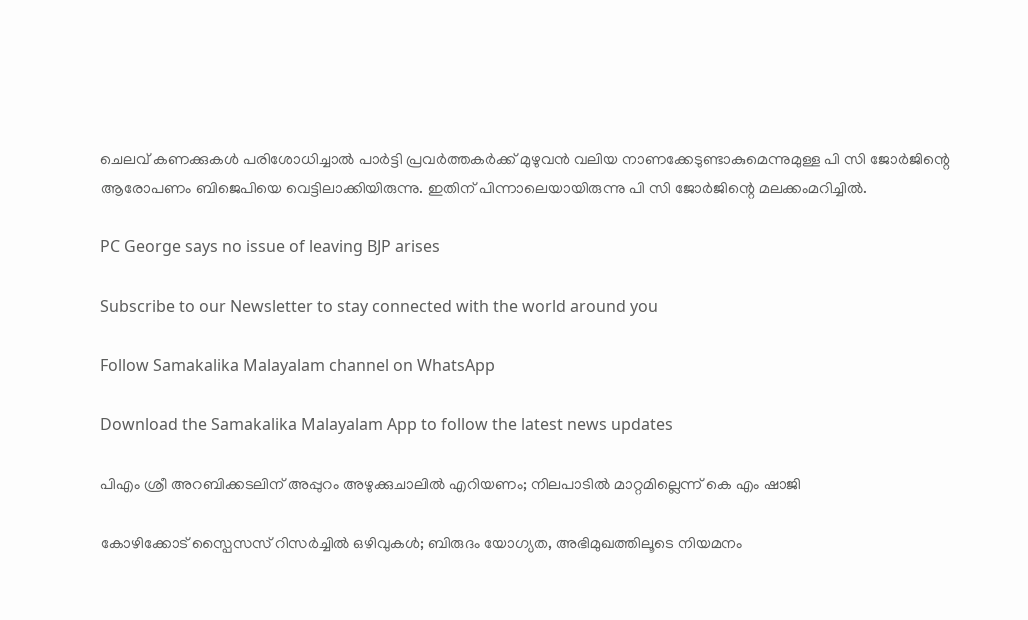ചെലവ് കണക്കുകള്‍ പരിശോധിച്ചാല്‍ പാര്‍ട്ടി പ്രവര്‍ത്തകര്‍ക്ക് മുഴുവന്‍ വലിയ നാണക്കേടുണ്ടാകുമെന്നുമുള്ള പി സി ജോര്‍ജിന്റെ ആരോപണം ബിജെപിയെ വെട്ടിലാക്കിയിരുന്നു. ഇതിന് പിന്നാലെയായിരുന്നു പി സി ജോര്‍ജിന്റെ മലക്കംമറിച്ചില്‍.

PC George says no issue of leaving BJP arises

Subscribe to our Newsletter to stay connected with the world around you

Follow Samakalika Malayalam channel on WhatsApp

Download the Samakalika Malayalam App to follow the latest news updates

പിഎം ശ്രീ അറബിക്കടലിന് അപ്പുറം അഴുക്കുചാലില്‍ എറിയണം; നിലപാടില്‍ മാറ്റമില്ലെന്ന് കെ എം ഷാജി

കോഴിക്കോട് സ്പൈസസ് റിസർച്ചിൽ ഒഴിവുകൾ; ബിരുദം യോഗ്യത, അഭിമുഖത്തിലൂടെ നിയമനം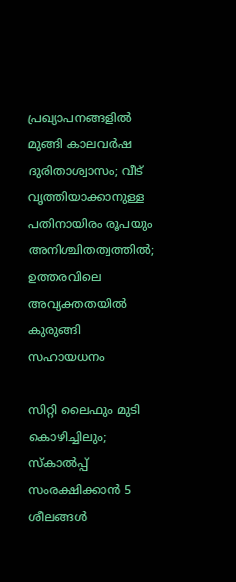പ്രഖ്യാപനങ്ങളിൽ മുങ്ങി കാലവർഷ ദുരിതാശ്വാസം; വീട് വൃത്തിയാക്കാനുള്ള പതിനായിരം രൂപയും അനിശ്ചിതത്വത്തിൽ; ഉത്തരവിലെ അവ്യക്തതയിൽ കുരുങ്ങി സഹായധനം

സിറ്റി ലൈഫും മുടി കൊഴിച്ചിലും; സ്കാൽപ്പ് സംരക്ഷിക്കാൻ 5 ശീലങ്ങൾ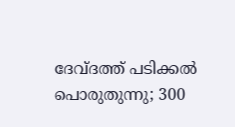ദേവ്ദത്ത് പടിക്കല്‍ പൊരുതുന്നു; 300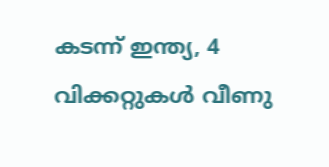കടന്ന് ഇന്ത്യ, 4 വിക്കറ്റുകള്‍ വീണു